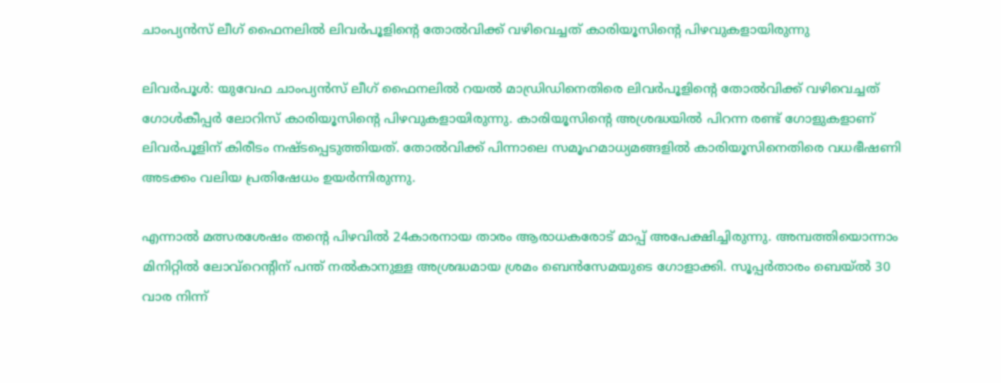ചാംപ്യന്‍സ് ലീഗ് ഫൈനലില്‍ ലിവര്‍പൂളിന്‍റെ തോല്‍വിക്ക് വഴിവെച്ചത് കാരിയൂസിന്‍റെ പിഴവുകളായിരുന്നു

ലിവര്‍പൂള്‍: യുവേഫ ചാംപ്യന്‍സ് ലീഗ് ഫൈനലില്‍ റയല്‍ മാഡ്രിഡിനെതിരെ ലിവര്‍പൂളിന്‍റെ തോല്‍വിക്ക് വഴിവെച്ചത് ഗോള്‍കീപ്പര്‍ ലോറിസ് കാരിയൂസിന്റെ പിഴവുകളായിരുന്നു. കാരിയൂസിന്റെ അശ്രദ്ധയില്‍ പിറന്ന രണ്ട് ഗോളുകളാണ് ലിവര്‍പൂളിന് കിരീടം നഷ്ടപ്പെടുത്തിയത്. തോല്‍വിക്ക് പിന്നാലെ സമൂഹമാധ്യമങ്ങളില്‍ കാരിയൂസിനെതിരെ വധഭീഷണി അടക്കം വലിയ പ്രതിഷേധം ഉയര്‍ന്നിരുന്നു.

എന്നാല്‍ മത്സരശേഷം തന്‍റെ പിഴവില്‍ 24കാരനായ താരം ആരാധകരോട് മാപ്പ് അപേക്ഷിച്ചിരുന്നു. അമ്പത്തിയൊന്നാം മിനിറ്റിൽ ലോവ്റെന്‍റിന് പന്ത് നൽകാനുള്ള അശ്രദ്ധമായ ശ്രമം ബെന്‍സേമയുടെ ഗോളാക്കി. സൂപ്പര്‍താരം ബെയ്‌ല്‍ 30 വാര നിന്ന്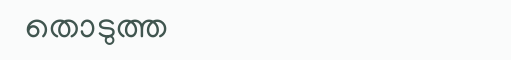തൊടുത്ത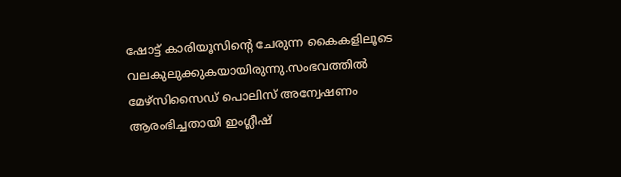ഷോട്ട് കാരിയൂസിന്റെ ചേരുന്ന കൈകളിലൂടെ വലകുലുക്കുകയായിരുന്നു.സംഭവത്തില്‍ മേഴ്‌സിസൈഡ് പൊലിസ് അന്വേഷണം ആരംഭിച്ചതായി ഇംഗ്ലീഷ്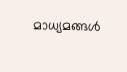മാധ്യമങ്ങള്‍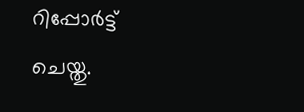റിപ്പോര്‍ട്ട് ചെയ്തു.